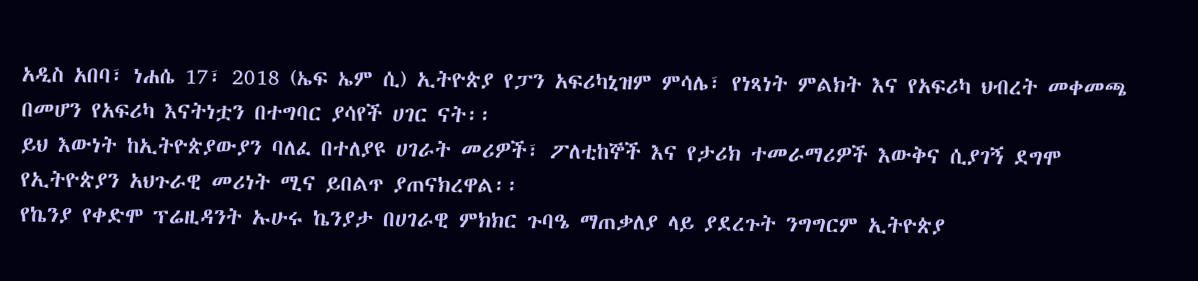አዲስ አበባ፣ ነሐሴ 17፣ 2018 (ኤፍ ኤም ሲ) ኢትዮጵያ የፓን አፍሪካኒዝም ምሳሌ፣ የነጻነት ምልክት እና የአፍሪካ ህብረት መቀመጫ በመሆን የአፍሪካ እናትነቷን በተግባር ያሳየች ሀገር ናት፡፡
ይህ እውነት ከኢትዮጵያውያን ባለፈ በተለያዩ ሀገራት መሪዎች፣ ፖለቲከኞች እና የታሪክ ተመራማሪዎች እውቅና ሲያገኝ ደግሞ የኢትዮጵያን አህጉራዊ መሪነት ሚና ይበልጥ ያጠናክረዋል፡፡
የኬንያ የቀድሞ ፕሬዚዳንት ኡሁሩ ኬንያታ በሀገራዊ ምክክር ጉባዔ ማጠቃለያ ላይ ያደረጉት ንግግርም ኢትዮጵያ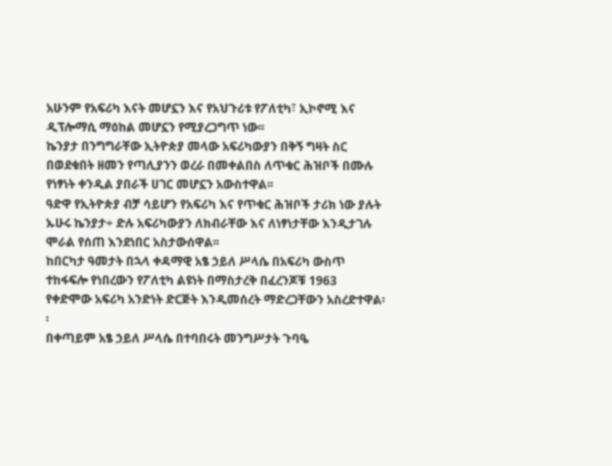አሁንም የአፍሪካ እናት መሆኗን እና የአህጉሪቱ የፖለቲካ፣ ኢኮኖሚ እና ዲፕሎማሲ ማዕከል መሆኗን የሚያረጋግጥ ነው፡፡
ኬንያታ በንግግራቸው ኢትዮጵያ መላው አፍሪካውያን በቅኝ ግዛት ስር በወደቁበት ዘመን የጣሊያንን ወረራ በመቀልበስ ለጥቁር ሕዝቦች በሙሉ የነፃነት ቀንዲል ያበራች ሀገር መሆኗን አውስተዋል፡፡
ዓድዋ የኢትዮጵያ ብቻ ሳይሆን የአፍሪካ እና የጥቁር ሕዝቦች ታሪክ ነው ያሉት ኡሁሩ ኬንያታ÷ ድሉ አፍሪካውያን ለክብራቸው እና ለነፃነታቸው እንዲታገሉ ሞራል የሰጠ እንደነበር አስታውሰዋል፡፡
ከበርካታ ዓመታት በኋላ ቀዳማዊ አፄ ኃይለ ሥላሴ በአፍሪካ ውስጥ ተከፋፍሎ የነበረውን የፖለቲካ ልዩነት በማስታረቅ በፈረንጆቹ 1963 የቀድሞው አፍሪካ አንድነት ድርጅት እንዲመሰረት ማድረጋቸውን አስረድተዋል፡፡
በቀጣይም አፄ ኃይለ ሥላሴ በተባበሩት መንግሥታት ጉባዔ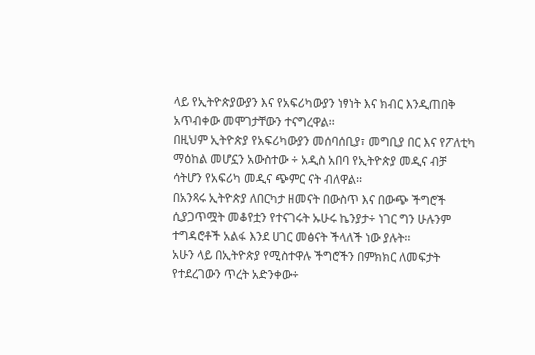ላይ የኢትዮጵያውያን እና የአፍሪካውያን ነፃነት እና ክብር እንዲጠበቅ አጥብቀው መሞገታቸውን ተናግረዋል፡፡
በዚህም ኢትዮጵያ የአፍሪካውያን መሰባሰቢያ፣ መግቢያ በር እና የፖለቲካ ማዕከል መሆኗን አውስተው ÷ አዲስ አበባ የኢትዮጵያ መዲና ብቻ ሳትሆን የአፍሪካ መዲና ጭምር ናት ብለዋል፡፡
በአንጻሩ ኢትዮጵያ ለበርካታ ዘመናት በውስጥ እና በውጭ ችግሮች ሲያጋጥሟት መቆየቷን የተናገሩት ኡሁሩ ኬንያታ÷ ነገር ግን ሁሉንም ተግዳሮቶች አልፋ እንደ ሀገር መፅናት ችላለች ነው ያሉት፡፡
አሁን ላይ በኢትዮጵያ የሚስተዋሉ ችግሮችን በምክክር ለመፍታት የተደረገውን ጥረት አድንቀው÷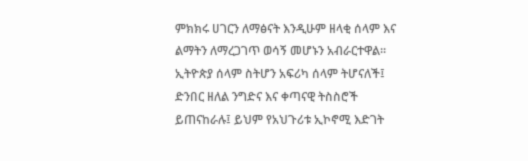ምክክሩ ሀገርን ለማፅናት እንዲሁም ዘላቂ ሰላም እና ልማትን ለማረጋገጥ ወሳኝ መሆኑን አብራርተዋል፡፡
ኢትዮጵያ ሰላም ስትሆን አፍሪካ ሰላም ትሆናለች፤ ድንበር ዘለል ንግድና እና ቀጣናዊ ትስስሮች ይጠናከራሉ፤ ይህም የአህጉሪቱ ኢኮኖሚ እድገት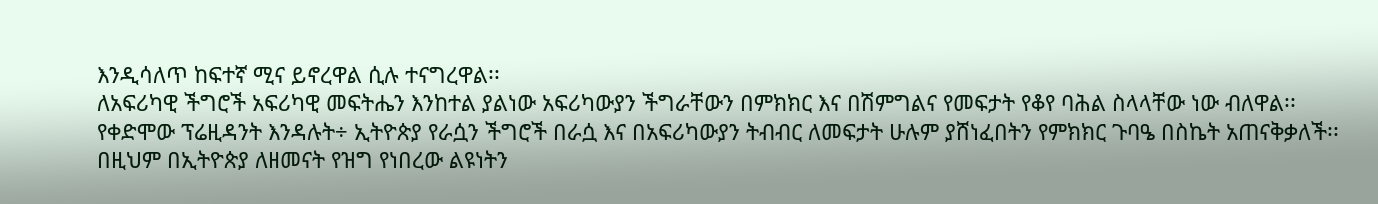እንዲሳለጥ ከፍተኛ ሚና ይኖረዋል ሲሉ ተናግረዋል፡፡
ለአፍሪካዊ ችግሮች አፍሪካዊ መፍትሔን እንከተል ያልነው አፍሪካውያን ችግራቸውን በምክክር እና በሽምግልና የመፍታት የቆየ ባሕል ስላላቸው ነው ብለዋል፡፡
የቀድሞው ፕሬዚዳንት እንዳሉት÷ ኢትዮጵያ የራሷን ችግሮች በራሷ እና በአፍሪካውያን ትብብር ለመፍታት ሁሉም ያሸነፈበትን የምክክር ጉባዔ በስኬት አጠናቅቃለች፡፡
በዚህም በኢትዮጵያ ለዘመናት የዝግ የነበረው ልዩነትን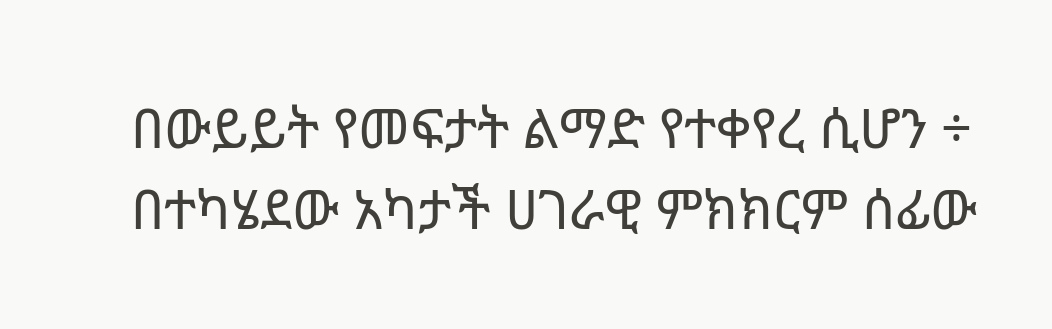በውይይት የመፍታት ልማድ የተቀየረ ሲሆን ÷ በተካሄደው አካታች ሀገራዊ ምክክርም ሰፊው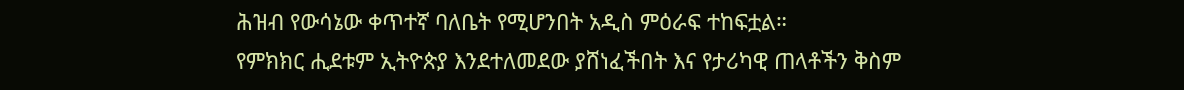ሕዝብ የውሳኔው ቀጥተኛ ባለቤት የሚሆንበት አዲስ ምዕራፍ ተከፍቷል።
የምክክር ሒደቱም ኢትዮጵያ እንደተለመደው ያሸነፈችበት እና የታሪካዊ ጠላቶችን ቅስም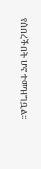የሰበረችበት ሆኖ ተመዝግቧል፡፡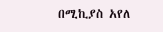በሚኪያስ አየለ